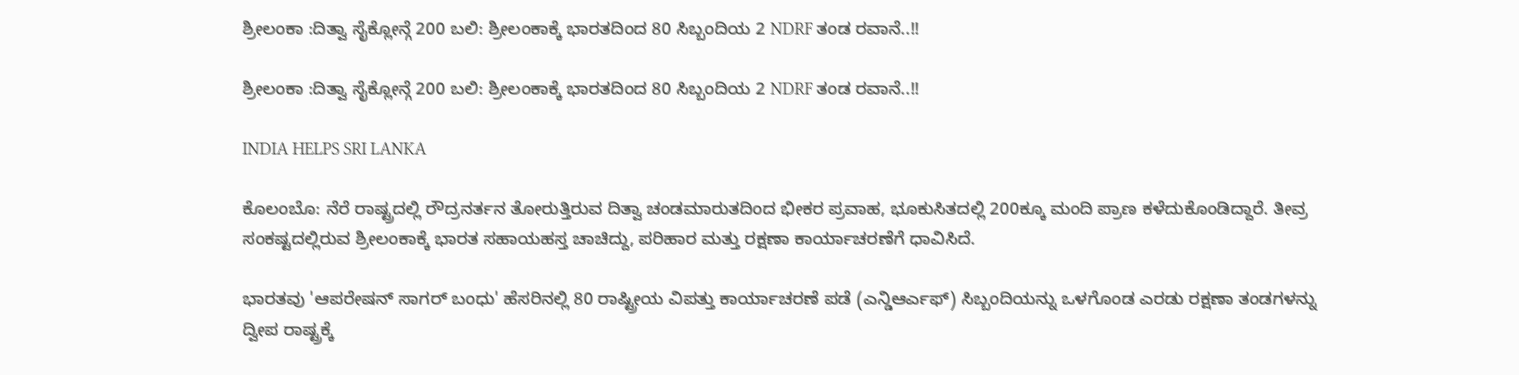ಶ್ರೀಲಂಕಾ :ದಿತ್ವಾ ಸೈಕ್ಲೋನ್ಗೆ 200 ಬಲಿ: ಶ್ರೀಲಂಕಾಕ್ಕೆ ಭಾರತದಿಂದ 80 ಸಿಬ್ಬಂದಿಯ 2 NDRF ತಂಡ ರವಾನೆ..!!

ಶ್ರೀಲಂಕಾ :ದಿತ್ವಾ ಸೈಕ್ಲೋನ್ಗೆ 200 ಬಲಿ: ಶ್ರೀಲಂಕಾಕ್ಕೆ ಭಾರತದಿಂದ 80 ಸಿಬ್ಬಂದಿಯ 2 NDRF ತಂಡ ರವಾನೆ..!!

INDIA HELPS SRI LANKA

ಕೊಲಂಬೊ: ನೆರೆ ರಾಷ್ಟ್ರದಲ್ಲಿ ರೌದ್ರನರ್ತನ ತೋರುತ್ತಿರುವ ದಿತ್ವಾ ಚಂಡಮಾರುತದಿಂದ ಭೀಕರ ಪ್ರವಾಹ, ಭೂಕುಸಿತದಲ್ಲಿ 200ಕ್ಕೂ ಮಂದಿ ಪ್ರಾಣ ಕಳೆದುಕೊಂಡಿದ್ದಾರೆ. ತೀವ್ರ ಸಂಕಷ್ಟದಲ್ಲಿರುವ ಶ್ರೀಲಂಕಾಕ್ಕೆ ಭಾರತ ಸಹಾಯಹಸ್ತ ಚಾಚಿದ್ದು, ಪರಿಹಾರ ಮತ್ತು ರಕ್ಷಣಾ ಕಾರ್ಯಾಚರಣೆಗೆ ಧಾವಿಸಿದೆ.

ಭಾರತವು 'ಆಪರೇಷನ್ ಸಾಗರ್ ಬಂಧು' ಹೆಸರಿನಲ್ಲಿ 80 ರಾಷ್ಟ್ರೀಯ ವಿಪತ್ತು ಕಾರ್ಯಾಚರಣೆ ಪಡೆ (ಎನ್ಡಿಆರ್ಎಫ್) ಸಿಬ್ಬಂದಿಯನ್ನು ಒಳಗೊಂಡ ಎರಡು ರಕ್ಷಣಾ ತಂಡಗಳನ್ನು ದ್ವೀಪ ರಾಷ್ಟ್ರಕ್ಕೆ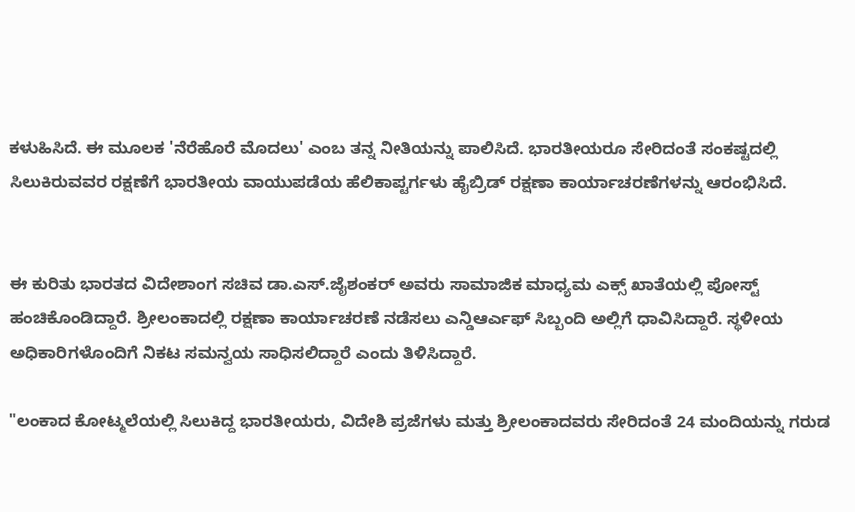ಕಳುಹಿಸಿದೆ. ಈ ಮೂಲಕ 'ನೆರೆಹೊರೆ ಮೊದಲು' ಎಂಬ ತನ್ನ ನೀತಿಯನ್ನು ಪಾಲಿಸಿದೆ. ಭಾರತೀಯರೂ ಸೇರಿದಂತೆ ಸಂಕಷ್ಟದಲ್ಲಿ ಸಿಲುಕಿರುವವರ ರಕ್ಷಣೆಗೆ ಭಾರತೀಯ ವಾಯುಪಡೆಯ ಹೆಲಿಕಾಪ್ಟರ್ಗಳು ಹೈಬ್ರಿಡ್ ರಕ್ಷಣಾ ಕಾರ್ಯಾಚರಣೆಗಳನ್ನು ಆರಂಭಿಸಿದೆ.


ಈ ಕುರಿತು ಭಾರತದ ವಿದೇಶಾಂಗ ಸಚಿವ ಡಾ.ಎಸ್.ಜೈಶಂಕರ್ ಅವರು ಸಾಮಾಜಿಕ ಮಾಧ್ಯಮ ಎಕ್ಸ್ ಖಾತೆಯಲ್ಲಿ ಪೋಸ್ಟ್ ಹಂಚಿಕೊಂಡಿದ್ದಾರೆ. ಶ್ರೀಲಂಕಾದಲ್ಲಿ ರಕ್ಷಣಾ ಕಾರ್ಯಾಚರಣೆ ನಡೆಸಲು ಎನ್ಡಿಆರ್ಎಫ್ ಸಿಬ್ಬಂದಿ ಅಲ್ಲಿಗೆ ಧಾವಿಸಿದ್ದಾರೆ. ಸ್ಥಳೀಯ ಅಧಿಕಾರಿಗಳೊಂದಿಗೆ ನಿಕಟ ಸಮನ್ವಯ ಸಾಧಿಸಲಿದ್ದಾರೆ ಎಂದು ತಿಳಿಸಿದ್ದಾರೆ.

"ಲಂಕಾದ ಕೋಟ್ಮಲೆಯಲ್ಲಿ ಸಿಲುಕಿದ್ದ ಭಾರತೀಯರು, ವಿದೇಶಿ ಪ್ರಜೆಗಳು ಮತ್ತು ಶ್ರೀಲಂಕಾದವರು ಸೇರಿದಂತೆ 24 ಮಂದಿಯನ್ನು ಗರುಡ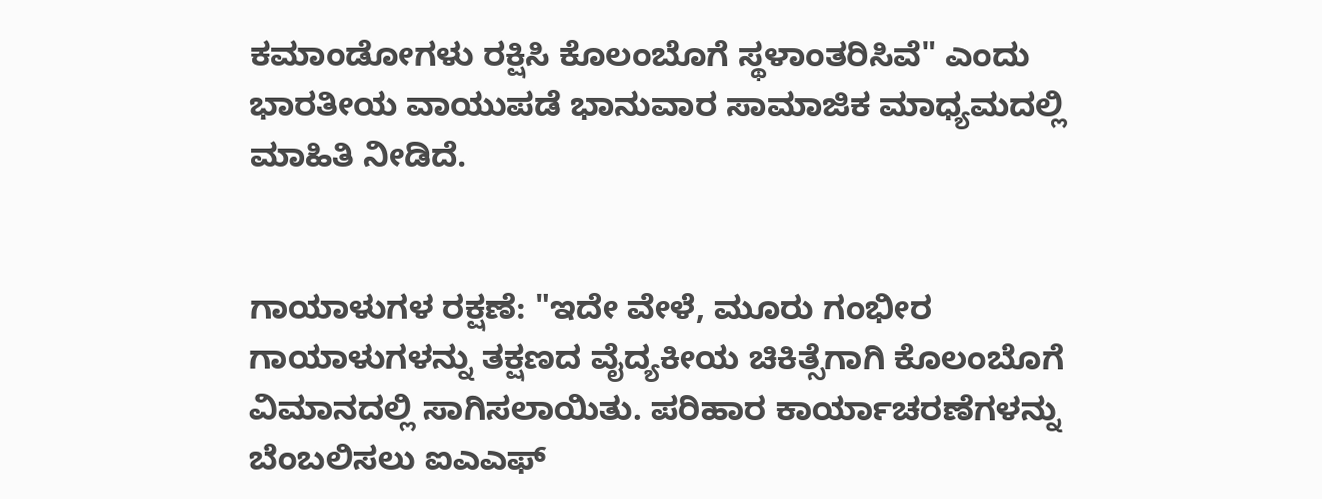ಕಮಾಂಡೋಗಳು ರಕ್ಷಿಸಿ ಕೊಲಂಬೊಗೆ ಸ್ಥಳಾಂತರಿಸಿವೆ" ಎಂದು ಭಾರತೀಯ ವಾಯುಪಡೆ ಭಾನುವಾರ ಸಾಮಾಜಿಕ ಮಾಧ್ಯಮದಲ್ಲಿ ಮಾಹಿತಿ ನೀಡಿದೆ.


ಗಾಯಾಳುಗಳ ರಕ್ಷಣೆ: "ಇದೇ ವೇಳೆ, ಮೂರು ಗಂಭೀರ ಗಾಯಾಳುಗಳನ್ನು ತಕ್ಷಣದ ವೈದ್ಯಕೀಯ ಚಿಕಿತ್ಸೆಗಾಗಿ ಕೊಲಂಬೊಗೆ ವಿಮಾನದಲ್ಲಿ ಸಾಗಿಸಲಾಯಿತು. ಪರಿಹಾರ ಕಾರ್ಯಾಚರಣೆಗಳನ್ನು ಬೆಂಬಲಿಸಲು ಐಎಎಫ್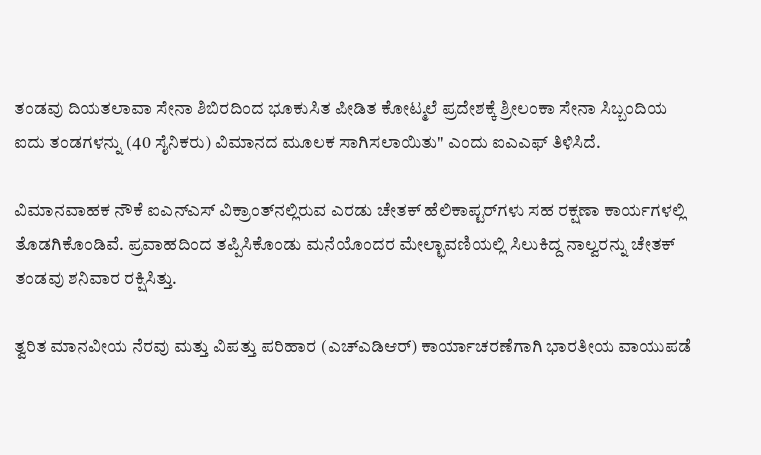ತಂಡವು ದಿಯತಲಾವಾ ಸೇನಾ ಶಿಬಿರದಿಂದ ಭೂಕುಸಿತ ಪೀಡಿತ ಕೋಟ್ಮಲೆ ಪ್ರದೇಶಕ್ಕೆ ಶ್ರೀಲಂಕಾ ಸೇನಾ ಸಿಬ್ಬಂದಿಯ ಐದು ತಂಡಗಳನ್ನು (40 ಸೈನಿಕರು) ವಿಮಾನದ ಮೂಲಕ ಸಾಗಿಸಲಾಯಿತು" ಎಂದು ಐಎಎಫ್ ತಿಳಿಸಿದೆ.

ವಿಮಾನವಾಹಕ ನೌಕೆ ಐಎನ್ಎಸ್ ವಿಕ್ರಾಂತ್‌ನಲ್ಲಿರುವ ಎರಡು ಚೇತಕ್ ಹೆಲಿಕಾಪ್ಟರ್‌ಗಳು ಸಹ ರಕ್ಷಣಾ ಕಾರ್ಯಗಳಲ್ಲಿ ತೊಡಗಿಕೊಂಡಿವೆ. ಪ್ರವಾಹದಿಂದ ತಪ್ಪಿಸಿಕೊಂಡು ಮನೆಯೊಂದರ ಮೇಲ್ಛಾವಣಿಯಲ್ಲಿ ಸಿಲುಕಿದ್ದ ನಾಲ್ವರನ್ನು ಚೇತಕ್ ತಂಡವು ಶನಿವಾರ ರಕ್ಷಿಸಿತ್ತು.

ತ್ವರಿತ ಮಾನವೀಯ ನೆರವು ಮತ್ತು ವಿಪತ್ತು ಪರಿಹಾರ (ಎಚ್ಎಡಿಆರ್) ಕಾರ್ಯಾಚರಣೆಗಾಗಿ ಭಾರತೀಯ ವಾಯುಪಡೆ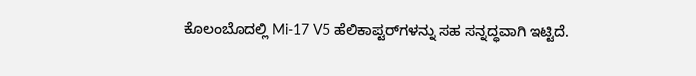ಕೊಲಂಬೊದಲ್ಲಿ Mi-17 V5 ಹೆಲಿಕಾಪ್ಟರ್‌ಗಳನ್ನು ಸಹ ಸನ್ನದ್ಧವಾಗಿ ಇಟ್ಟಿದೆ.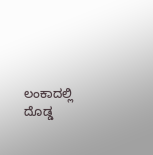ಲಂಕಾದಲ್ಲಿ ದೊಡ್ಡ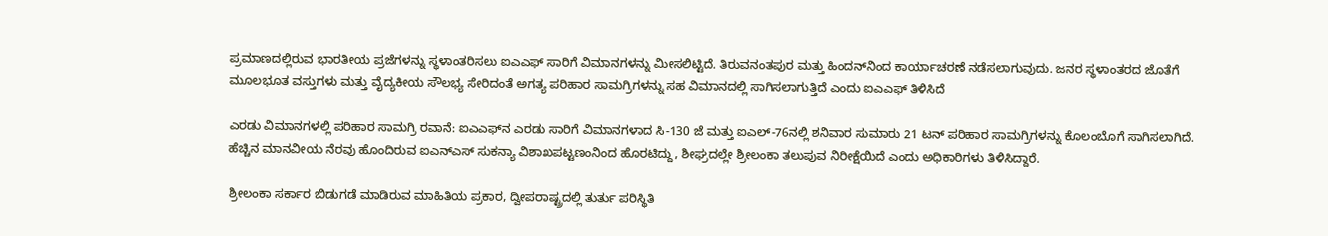ಪ್ರಮಾಣದಲ್ಲಿರುವ ಭಾರತೀಯ ಪ್ರಜೆಗಳನ್ನು ಸ್ಥಳಾಂತರಿಸಲು ಐಎಎಫ್ ಸಾರಿಗೆ ವಿಮಾನಗಳನ್ನು ಮೀಸಲಿಟ್ಟಿದೆ. ತಿರುವನಂತಪುರ ಮತ್ತು ಹಿಂದನ್‌ನಿಂದ ಕಾರ್ಯಾಚರಣೆ ನಡೆಸಲಾಗುವುದು. ಜನರ ಸ್ಥಳಾಂತರದ ಜೊತೆಗೆ ಮೂಲಭೂತ ವಸ್ತುಗಳು ಮತ್ತು ವೈದ್ಯಕೀಯ ಸೌಲಭ್ಯ ಸೇರಿದಂತೆ ಅಗತ್ಯ ಪರಿಹಾರ ಸಾಮಗ್ರಿಗಳನ್ನು ಸಹ ವಿಮಾನದಲ್ಲಿ ಸಾಗಿಸಲಾಗುತ್ತಿದೆ ಎಂದು ಐಎಎಫ್ ತಿಳಿಸಿದೆ

ಎರಡು ವಿಮಾನಗಳಲ್ಲಿ ಪರಿಹಾರ ಸಾಮಗ್ರಿ ರವಾನೆ: ಐಎಎಫ್‌ನ ಎರಡು ಸಾರಿಗೆ ವಿಮಾನಗಳಾದ ಸಿ-130 ಜೆ ಮತ್ತು ಐಎಲ್-76ನಲ್ಲಿ ಶನಿವಾರ ಸುಮಾರು 21 ಟನ್ ಪರಿಹಾರ ಸಾಮಗ್ರಿಗಳನ್ನು ಕೊಲಂಬೊಗೆ ಸಾಗಿಸಲಾಗಿದೆ. ಹೆಚ್ಚಿನ ಮಾನವೀಯ ನೆರವು ಹೊಂದಿರುವ ಐಎನ್ಎಸ್ ಸುಕನ್ಯಾ ವಿಶಾಖಪಟ್ಟಣಂನಿಂದ ಹೊರಟಿದ್ದು, ಶೀಘ್ರದಲ್ಲೇ ಶ್ರೀಲಂಕಾ ತಲುಪುವ ನಿರೀಕ್ಷೆಯಿದೆ ಎಂದು ಅಧಿಕಾರಿಗಳು ತಿಳಿಸಿದ್ದಾರೆ.

ಶ್ರೀಲಂಕಾ ಸರ್ಕಾರ ಬಿಡುಗಡೆ ಮಾಡಿರುವ ಮಾಹಿತಿಯ ಪ್ರಕಾರ, ದ್ವೀಪರಾಷ್ಟ್ರದಲ್ಲಿ ತುರ್ತು ಪರಿಸ್ಥಿತಿ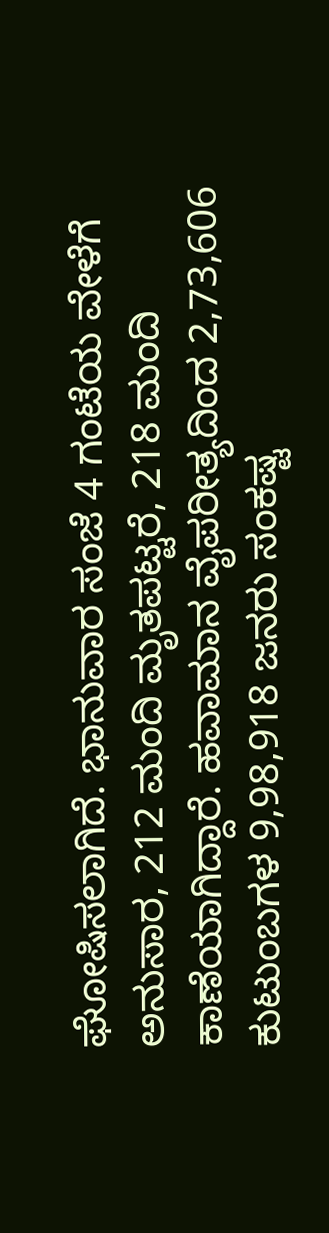ಘೋಷಿಸಲಾಗಿದೆ. ಭಾನುವಾರ ಸಂಜೆ 4 ಗಂಟೆಯ ವೇಳೆಗೆ ಅನುಸಾರ, 212 ಮಂದಿ ಮೃತಪಟ್ಟರೆ, 218 ಮಂದಿ ಕಾಣೆಯಾಗಿದ್ದಾರೆ. ಹವಾಮಾನ ವೈಪರೀತ್ಯದಿಂದ 2,73,606 ಕುಟುಂಬಗಳ 9,98,918 ಜನರು ಸಂಕಷ್ಟ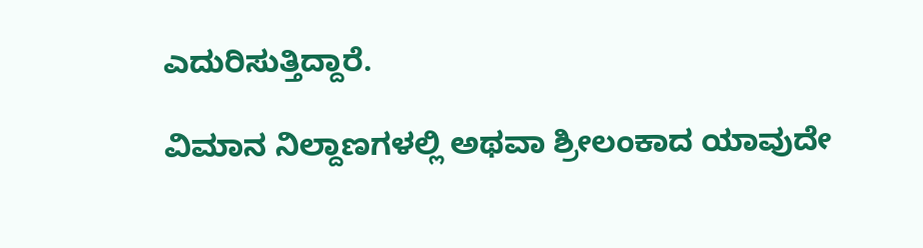ಎದುರಿಸುತ್ತಿದ್ದಾರೆ.

ವಿಮಾನ ನಿಲ್ದಾಣಗಳಲ್ಲಿ ಅಥವಾ ಶ್ರೀಲಂಕಾದ ಯಾವುದೇ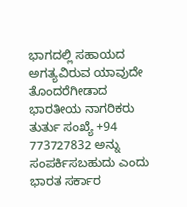ಭಾಗದಲ್ಲಿ ಸಹಾಯದ ಅಗತ್ಯವಿರುವ ಯಾವುದೇ ತೊಂದರೆಗೀಡಾದ ಭಾರತೀಯ ನಾಗರಿಕರು ತುರ್ತು ಸಂಖ್ಯೆ +94 773727832 ಅನ್ನು ಸಂಪರ್ಕಿಸಬಹುದು ಎಂದು ಭಾರತ ಸರ್ಕಾರ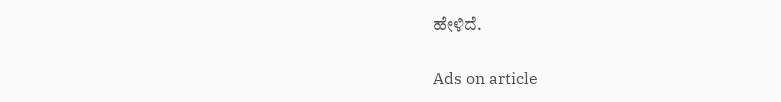ಹೇಳಿದೆ.

Ads on article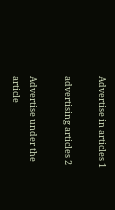Advertise in articles 1

advertising articles 2

Advertise under the article